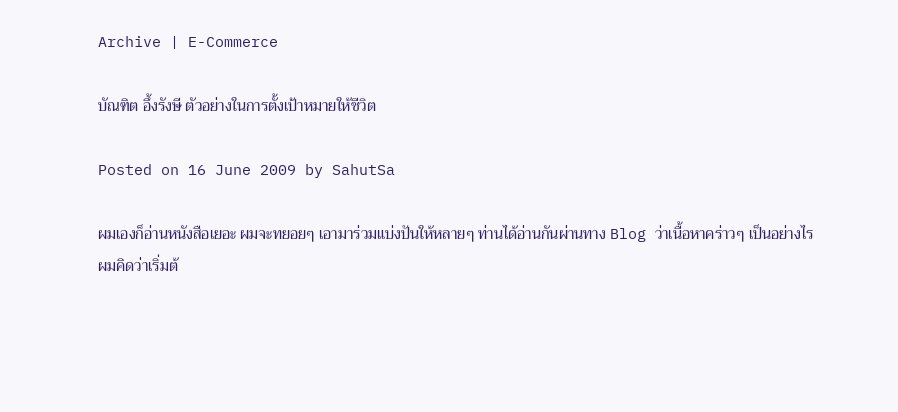Archive | E-Commerce

บัณฑิต อึ้งรังษี ตัวอย่างในการตั้งเป้าหมายให้ชีวิต

Posted on 16 June 2009 by SahutSa

ผมเองก็อ่านหนังสือเยอะ ผมจะทยอยๆ เอามาร่วมแบ่งปันให้หลายๆ ท่านได้อ่านกันผ่านทาง Blog ว่าเนื้อหาคร่าวๆ เป็นอย่างไร
ผมคิดว่าเริ่มต้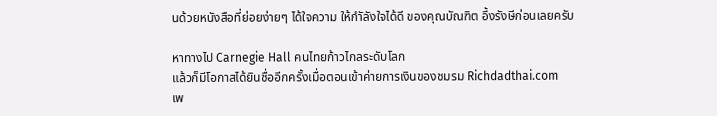นด้วยหนังสือที่ย่อยง่ายๆ ได้ใจความ ให้กำัลังใจได้ดี ของคุณบัณฑิต อึ้งรังษีก่อนเลยครับ

หาทางไป Carnegie Hall คนไทยก้าวไกลระดับโลก
แล้วก็มีโอกาสได้ยินชื่ออีกครั้งเมื่อตอนเข้าค่ายการเงินของชมรม Richdadthai.com
เพ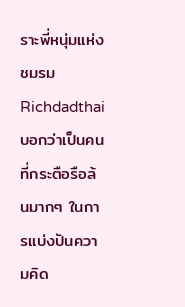ราะพี่หนุ่มแห่งชมรม Richdadthai บอกว่าเป็นคนที่กระตือรือล้นมากๆ ในการแบ่งปันความคิด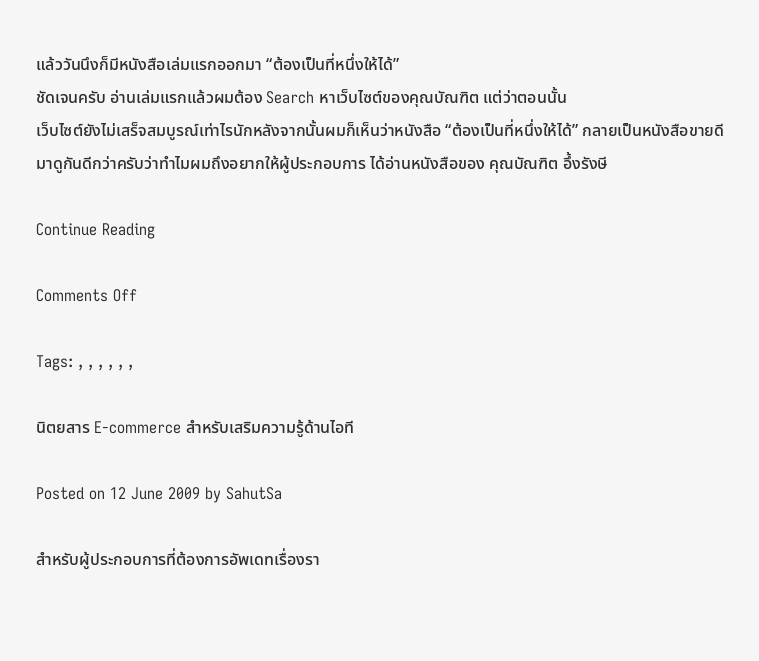แล้ววันนึงก็มีหนังสือเล่มแรกออกมา “ต้องเป็นที่หนึ่งให้ได้”
ชัดเจนครับ อ่านเล่มแรกแล้วผมต้อง Search หาเว็บไซต์ของคุณบัณฑิต แต่ว่าตอนนั้น
เว็บไซต์ยังไม่เสร็จสมบูรณ์เท่าไรนักหลังจากนั้นผมก็เห็นว่าหนังสือ “ต้องเป็นที่หนึ่งให้ได้” กลายเป็นหนังสือขายดี
มาดูกันดีกว่าครับว่าทำไมผมถึงอยากให้ผู้ประกอบการ ได้อ่านหนังสือของ คุณบัณฑิต อึ้งรังษี

Continue Reading

Comments Off

Tags: , , , , , ,

นิตยสาร E-commerce สำหรับเสริมความรู้ด้านไอที

Posted on 12 June 2009 by SahutSa

สำหรับผู้ประกอบการที่ต้องการอัพเดทเรื่องรา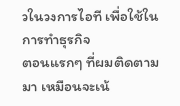วในวงการไอที เพื่อใช้ในการทำธุรกิจ
ตอนแรกๆ ที่ผมติดตามมา เหมือนจะเน้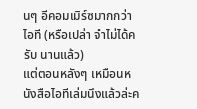นๆ อีคอมเมิร์ซมากกว่าไอที (หรือเปล่า จำไม่ได้ครับ นานแล้ว)
แต่ตอนหลังๆ เหมือนหนังสือไอทีเล่มนึงแล้วล่ะค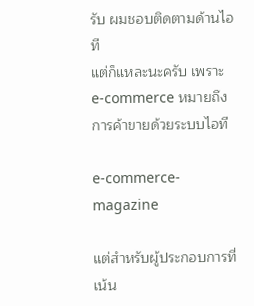รับ ผมชอบติดตามด้านไอที
แต่ก็แหละนะครับ เพราะ e-commerce หมายถึงการค้าขายด้วยระบบไอที

e-commerce-magazine

แต่สำหรับผู้ประกอบการที่เน้น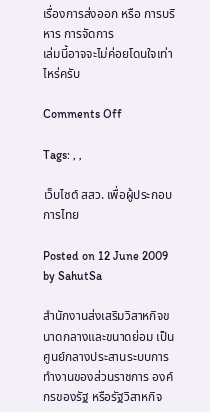เรื่องการส่งออก หรือ การบริหาร การจัดการ
เล่มนี้อาจจะไม่ค่อยโดนใจเท่าไหร่ครับ

Comments Off

Tags: , ,

เว็บไซต์ สสว. เพื่อผู้ประกอบการไทย

Posted on 12 June 2009 by SahutSa

สำนักงานส่งเสริมวิสาหกิจขนาดกลางและขนาดย่อม เป็นศูนย์กลางประสานระบบการทำงานของส่วนราชการ องค์กรของรัฐ หรือรัฐวิสาหกิจ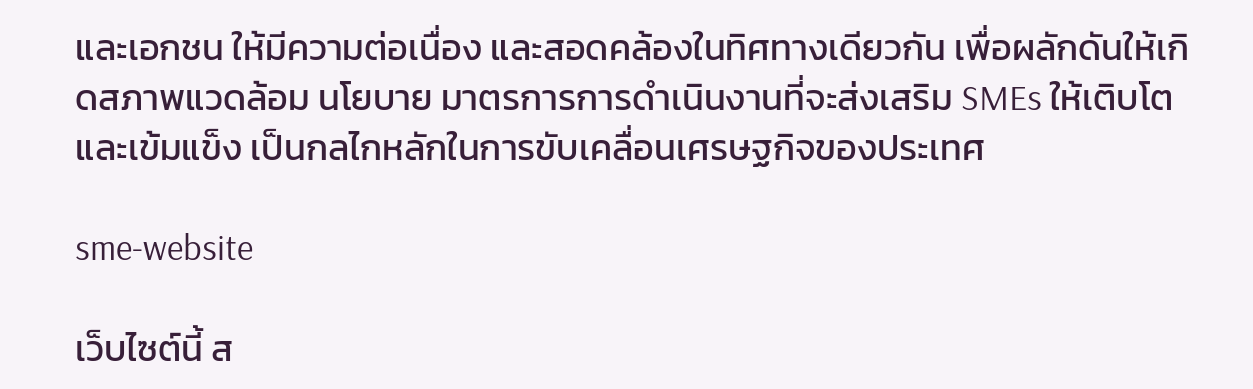และเอกชน ให้มีความต่อเนื่อง และสอดคล้องในทิศทางเดียวกัน เพื่อผลักดันให้เกิดสภาพแวดล้อม นโยบาย มาตรการการดำเนินงานที่จะส่งเสริม SMEs ให้เติบโตและเข้มแข็ง เป็นกลไกหลักในการขับเคลื่อนเศรษฐกิจของประเทศ

sme-website

เว็บไซต์นี้ ส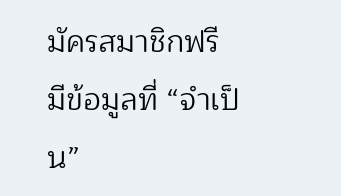มัครสมาชิกฟรี มีข้อมูลที่ “จำเป็น”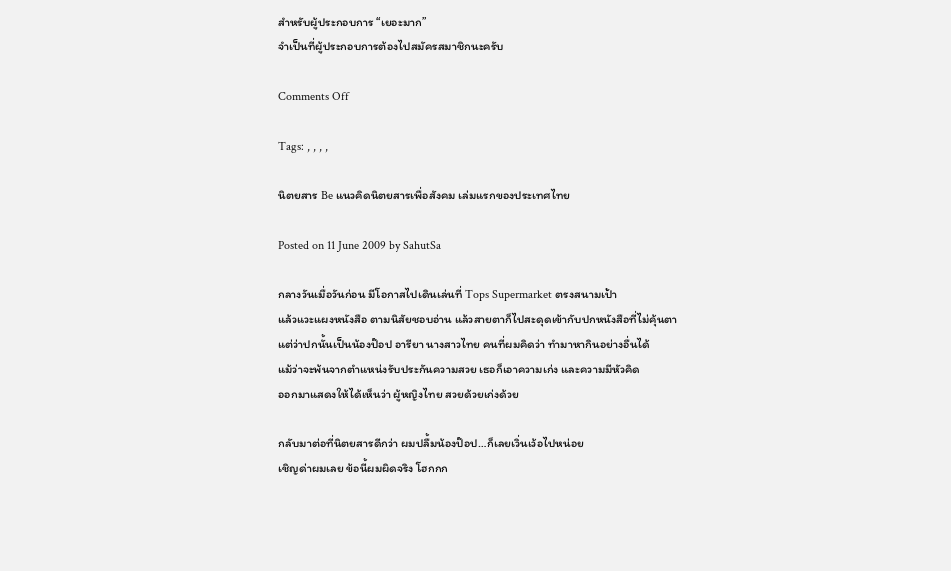สำหรับผู้ประกอบการ “เยอะมาก”
จำเป็นที่ผู้ประกอบการต้องไปสมัครสมาชิกนะครับ

Comments Off

Tags: , , , ,

นิตยสาร Be แนวคิดนิตยสารเพื่อสังคม เล่มแรกของประเทศไทย

Posted on 11 June 2009 by SahutSa

กลางวันเมื่อวันก่อน มีโอกาสไปเดินเล่นที่ Tops Supermarket ตรงสนามเป้า
แล้วแวะแผงหนังสือ ตามนิสัยชอบอ่าน แล้วสายตาก็ไปสะดุดเข้ากับปกหนังสือที่ไม่คุ้นตา
แต่ว่าปกนั้นเป็นน้องป๊อป อารียา นางสาวไทย คนที่ผมคิดว่า ทำมาหากินอย่างอื่นได้
แม้ว่าจะพ้นจากตำแหน่งรับประกันความสวย เธอก็เอาความเก่ง และความมีหัวคิด
ออกมาแสดงให้ได้เห็นว่า ผู้หญิงไทย สวยด้วยเก่งด้วย

กลับมาต่อที่นิตยสารดีกว่า ผมปลื้มน้องป๊อป…ก็เลยเวิ่นเว้อไปหน่อย
เชิญด่าผมเลย ข้อนี้ผมผิดจริง โฮกกก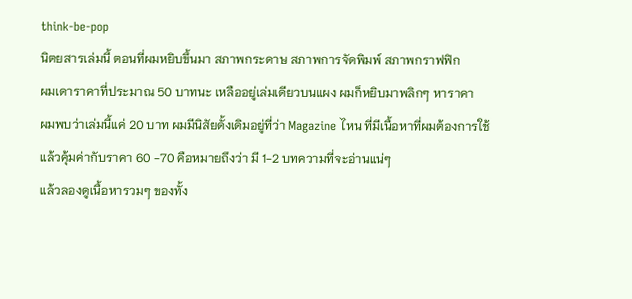think-be-pop
นิตยสารเล่มนี้ ตอนที่ผมหยิบขึ้นมา สภาพกระดาษ สภาพการจัดพิมพ์ สภาพกราฟฟิก
ผมเดาราคาที่ประมาณ 50 บาทนะ เหลืออยู่เล่มเดียวบนแผง ผมก็หยิบมาพลิกๆ หาราคา
ผมพบว่าเล่มนี้แค่ 20 บาท ผมมีนิสัยดั้งเดิมอยู่ที่ว่า Magazine ไหน ที่มีเนื้อหาที่ผมต้องการใช้
แล้วคุ้มค่ากับราคา 60 -70 คือหมายถึงว่า มี 1-2 บทความที่จะอ่านแน่ๆ
แล้วลองดูเนื้อหารวมๆ ของทั้ง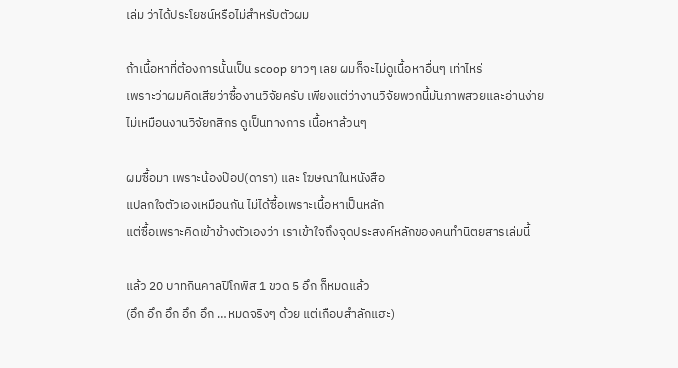เล่ม ว่าได้ประโยชน์หรือไม่สำหรับตัวผม

ถ้าเนื้อหาที่ต้องการนั้นเป็น scoop ยาวๆ เลย ผมก็จะไม่ดูเนื้อหาอื่นๆ เท่าไหร่
เพราะว่าผมคิดเสียว่าซื้องานวิจัยครับ เพียงแต่ว่างานวิจัยพวกนี้มันภาพสวยและอ่านง่าย
ไม่เหมือนงานวิจัยกสิกร ดูเป็นทางการ เนื้อหาล้วนๆ

ผมซื้อมา เพราะน้องป๊อป(ดารา) และ โฆษณาในหนังสือ
แปลกใจตัวเองเหมือนกัน ไม่ได้ซื้อเพราะเนื้อหาเป็นหลัก
แต่ซื้อเพราะคิดเข้าข้างตัวเองว่า เราเข้าใจถึงจุดประสงค์หลักของคนทำนิตยสารเล่มนี้

แล้ว 20 บาทกินคาลปิโกพิส 1 ขวด 5 อึก ก็หมดแล้ว
(อึก อึก อึก อึก อึก …หมดจริงๆ ด้วย แต่เกือบสำลักแฮะ)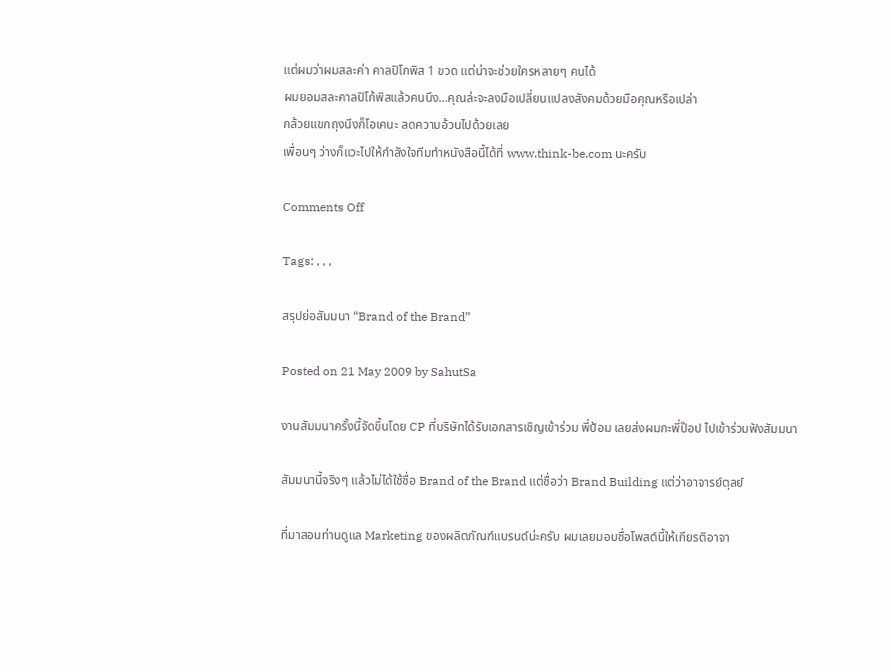แต่ผมว่าผมสละค่า คาลปิโกพิส 1 ขวด แต่น่าจะช่วยใครหลายๆ คนได้
ผมยอมสละคาลปิโก้พิสแล้วคนนึง…คุณล่ะจะลงมือเปลี่ยนแปลงสังคมด้วยมือคุณหรือเปล่า
กล้วยแขกถุงนึงก็โอเคนะ ลดความอ้วนไปด้วยเลย
เพื่อนๆ ว่างก็แวะไปให้กำลังใจทีมทำหนังสือนี้ได้ที่ www.think-be.com นะครับ

Comments Off

Tags: , , ,

สรุปย่อสัมมนา “Brand of the Brand”

Posted on 21 May 2009 by SahutSa

งานสัมมนาครั้งนี้จัดขึ้นโดย CP ที่บริษัทได้รับเอกสารเชิญเข้าร่วม พี่ป้อม เลยส่งผมกะพี่ป๊อป ไปเข้าร่วมฟังสัมมนา

สัมมนานี้จริงๆ แล้วไม่ได้ใช้ชื่อ Brand of the Brand แต่ชื่อว่า Brand Building แต่ว่าอาจารย์ตุลย์

ที่มาสอนท่านดูแล Marketing ของผลิตภัณฑ์แบรนด์น่ะครับ ผมเลยมอบชื่อโพสต์นี้ให้เกียรติอาจา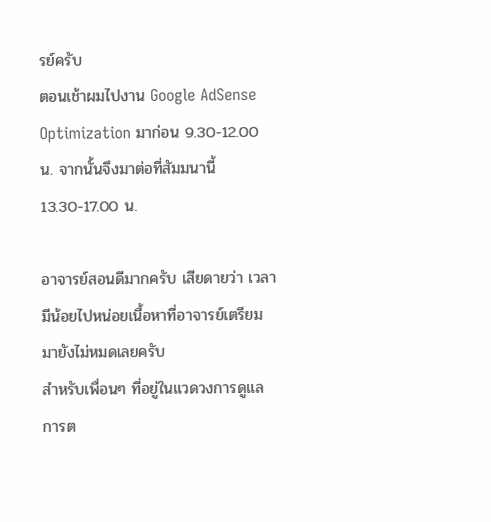รย์ครับ
ตอนเช้าผมไปงาน Google AdSense Optimization มาก่อน 9.30-12.00 น. จากนั้นจึงมาต่อที่สัมมนานี้ 13.30-17.00 น.

อาจารย์สอนดีมากครับ เสียดายว่า เวลามีน้อยไปหน่อยเนื้อหาที่อาจารย์เตรียมมายังไม่หมดเลยครับ
สำหรับเพื่อนๆ ที่อยู่ในแวดวงการดูแลการต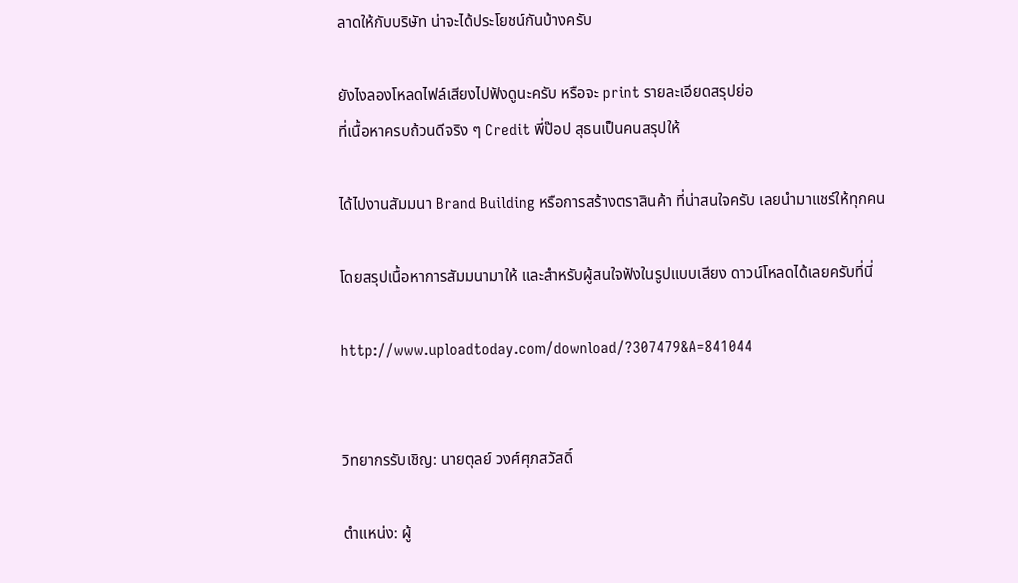ลาดให้กับบริษัท น่าจะได้ประโยชน์กันบ้างครับ

ยังไงลองโหลดไฟล์เสียงไปฟังดูนะครับ หรือจะ print รายละเอียดสรุปย่อ
ที่เนื้อหาครบถ้วนดีจริง ๆ Credit พี่ป๊อป สุธนเป็นคนสรุปให้

ได้ไปงานสัมมนา Brand Building หรือการสร้างตราสินค้า ที่น่าสนใจครับ เลยนำมาแชร์ให้ทุกคน

โดยสรุปเนื้อหาการสัมมนามาให้ และสำหรับผู้สนใจฟังในรูปแบบเสียง ดาวน์โหลดได้เลยครับที่นี่

http://www.uploadtoday.com/download/?307479&A=841044


วิทยากรรับเชิญ: นายตุลย์ วงศ์ศุภสวัสดิ์

ตำแหน่ง: ผู้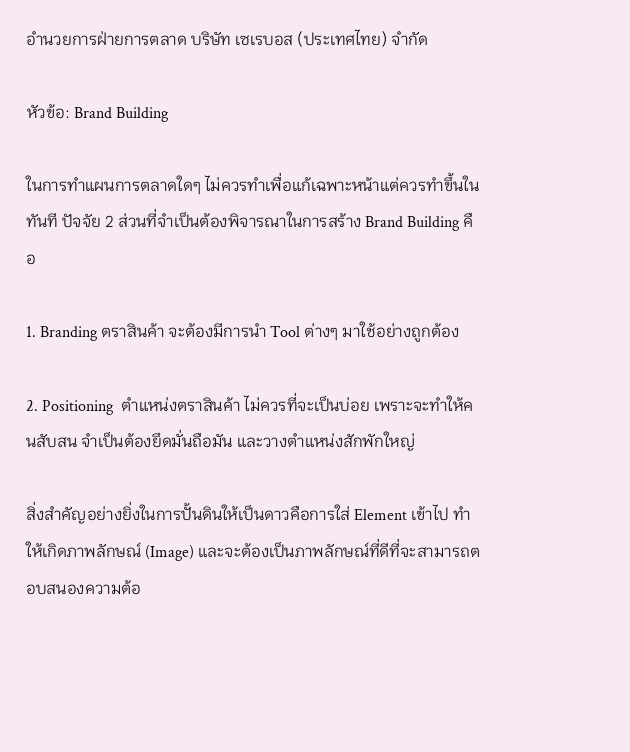อำนวยการฝ่ายการตลาด บริษัท เซเรบอส (ประเทศไทย) จำกัด

หัวข้อ: Brand Building

ในการทำแผนการตลาดใดๆ ไม่ควรทำเพื่อแก้เฉพาะหน้าแต่ควรทำขึ้นในทันที ปัจจัย 2 ส่วนที่จำเป็นต้องพิจารณาในการสร้าง Brand Building คือ

1. Branding ตราสินค้า จะต้องมีการนำ Tool ต่างๆ มาใช้อย่างถูกต้อง

2. Positioning  ตำแหน่งตราสินค้า ไม่ควรที่จะเป็นบ่อย เพราะจะทำให้คนสับสน จำเป็นต้องยึดมั่นถือมัน และวางตำแหน่งสักพักใหญ่

สิ่งสำคัญอย่างยิ่งในการปั้นดินให้เป็นดาวคือการใส่ Element เข้าไป ทำให้เกิดภาพลักษณ์ (Image) และจะต้องเป็นภาพลักษณ์ที่ดีที่จะสามารถตอบสนองความต้อ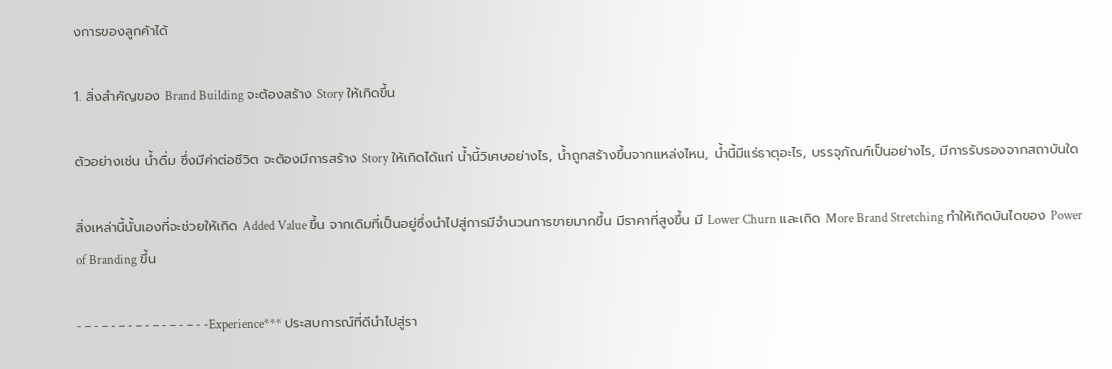งการของลูกค้าได้

1. สิ่งสำคัญของ Brand Building จะต้องสร้าง Story ให้เกิดขึ้น

ตัวอย่างเช่น น้ำดื่ม ซึ่งมีค่าต่อชีวิต จะต้องมีการสร้าง Story ให้เกิดได้แก่ น้ำนี้วิเศษอย่างไร, น้ำถูกสร้างขึ้นจากแหล่งไหน, น้ำนี้มีแร่ธาตุอะไร, บรรจุภัณฑ์เป็นอย่างไร, มีการรับรองจากสถาบันใด

สิ่งเหล่านี้นั้นเองที่จะช่วยให้เกิด Added Value ขึ้น จากเดิมที่เป็นอยู่ซึ่งนำไปสู่การมีจำนวนการขายมากขึ้น มีราคาที่สูงขึ้น มี Lower Churn และเกิด More Brand Stretching ทำให้เกิดบันไดของ Power of Branding ขึ้น

- – - – - – - – - – - – - – - -Experience*** ประสบการณ์ที่ดีนำไปสู่รา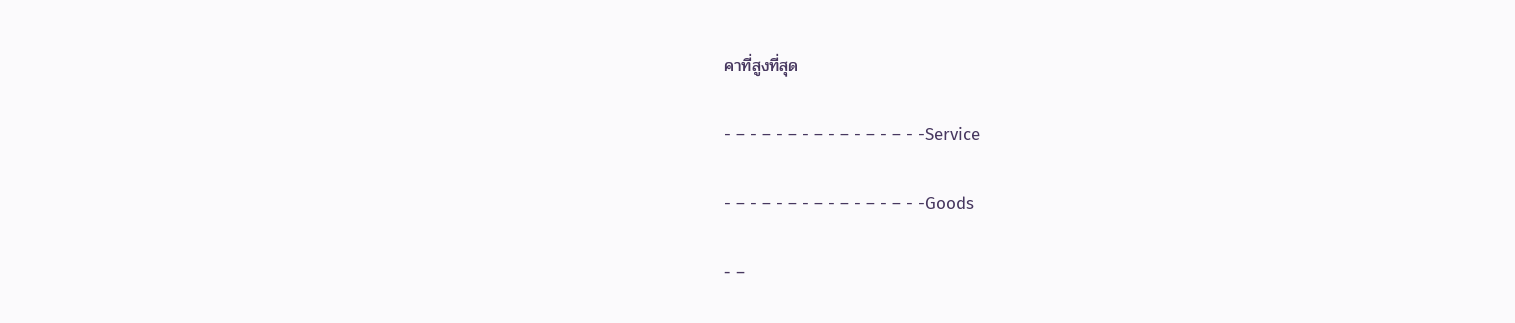คาที่สูงที่สุด

- – - – - – - – - – - – - – - -Service

- – - – - – - – - – - – - – - -Goods

- –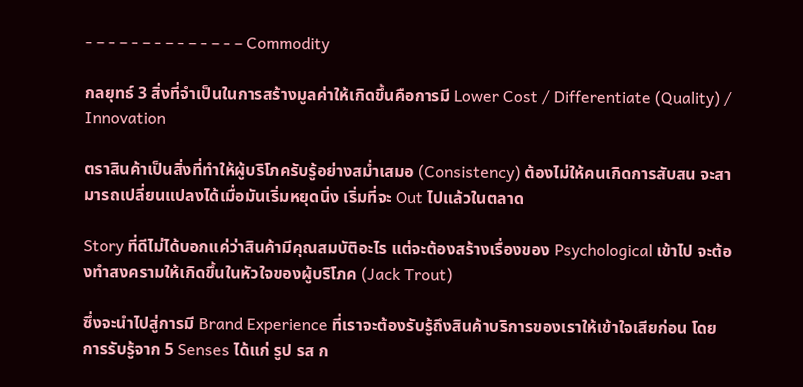- – - – - – - – - – - – - – Commodity

กลยุทธ์ 3 สิ่งที่จำเป็นในการสร้างมูลค่าให้เกิดขึ้นคือการมี Lower Cost / Differentiate (Quality) / Innovation

ตราสินค้าเป็นสิ่งที่ทำให้ผู้บริโภครับรู้อย่างสม่ำเสมอ (Consistency) ต้องไม่ให้คนเกิดการสับสน จะสามารถเปลี่ยนแปลงได้เมื่อมันเริ่มหยุดนิ่ง เริ่มที่จะ Out ไปแล้วในตลาด

Story ที่ดีไม่ได้บอกแค่ว่าสินค้ามีคุณสมบัติอะไร แต่จะต้องสร้างเรื่องของ Psychological เข้าไป จะต้องทำสงครามให้เกิดขึ้นในหัวใจของผู้บริโภค (Jack Trout)

ซึ่งจะนำไปสู่การมี Brand Experience ที่เราจะต้องรับรู้ถึงสินค้าบริการของเราให้เข้าใจเสียก่อน โดยการรับรู้จาก 5 Senses ได้แก่ รูป รส ก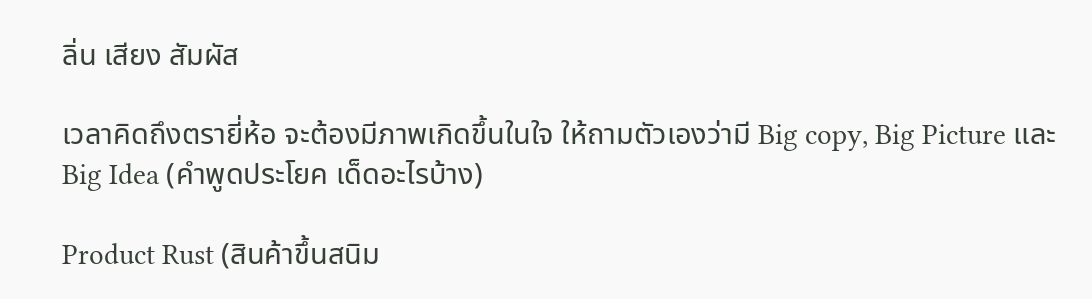ลิ่น เสียง สัมผัส

เวลาคิดถึงตรายี่ห้อ จะต้องมีภาพเกิดขึ้นในใจ ให้ถามตัวเองว่ามี Big copy, Big Picture และ Big Idea (คำพูดประโยค เด็ดอะไรบ้าง)

Product Rust (สินค้าขึ้นสนิม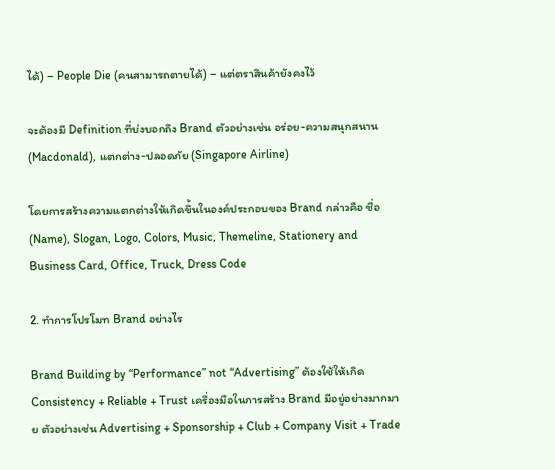ได้) – People Die (คนสามารถตายได้) – แต่ตราสินค้ายังคงไว้

จะต้องมี Definition ที่บ่งบอกถึง Brand ตัวอย่างเช่น อร่อย-ความสนุกสนาน (Macdonald), แตกต่าง-ปลอดภัย (Singapore Airline)

โดยการสร้างความแตกต่างให้เกิดขึ้นในองค์ประกอบของ Brand กล่าวคือ ชื่อ (Name), Slogan, Logo, Colors, Music, Themeline, Stationery and Business Card, Office, Truck, Dress Code

2. ทำการโปรโมท Brand อย่างไร

Brand Building by “Performance” not “Advertising” ต้องใช้ให้เกิด Consistency + Reliable + Trust เครื่องมือในการสร้าง Brand มีอยู่อย่างมากมาย ตัวอย่างเช่น Advertising + Sponsorship + Club + Company Visit + Trade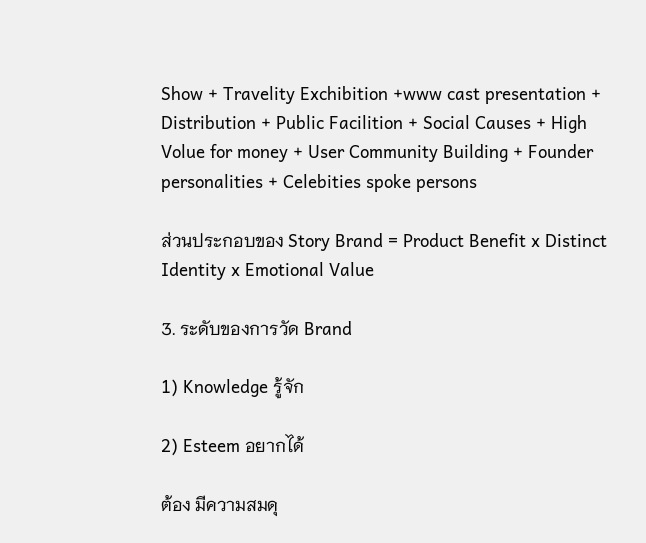Show + Travelity Exchibition +www cast presentation + Distribution + Public Facilition + Social Causes + High Volue for money + User Community Building + Founder personalities + Celebities spoke persons

ส่วนประกอบของ Story Brand = Product Benefit x Distinct Identity x Emotional Value

3. ระดับของการวัด Brand

1) Knowledge รู้จัก

2) Esteem อยากได้

ต้อง มีความสมดุ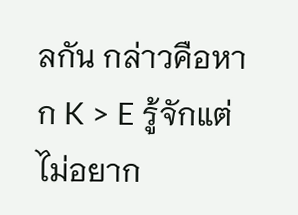ลกัน กล่าวคือหาก K > E รู้จักแต่ไม่อยาก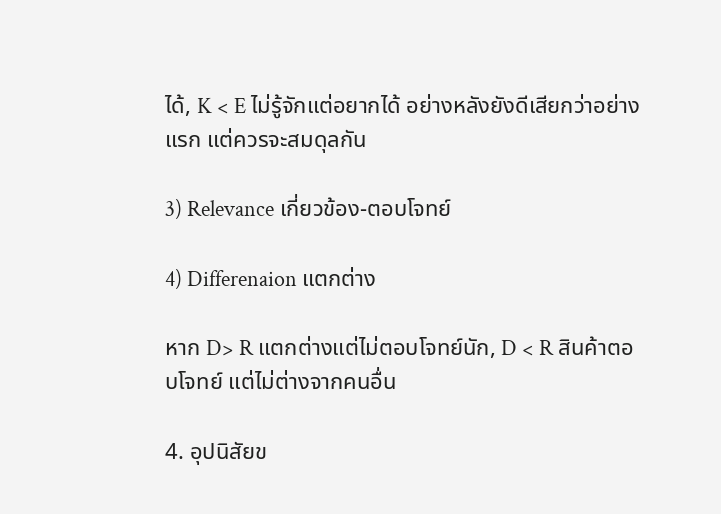ได้, K < E ไม่รู้จักแต่อยากได้ อย่างหลังยังดีเสียกว่าอย่างแรก แต่ควรจะสมดุลกัน

3) Relevance เกี่ยวข้อง-ตอบโจทย์

4) Differenaion แตกต่าง

หาก D> R แตกต่างแต่ไม่ตอบโจทย์นัก, D < R สินค้าตอบโจทย์ แต่ไม่ต่างจากคนอื่น

4. อุปนิสัยข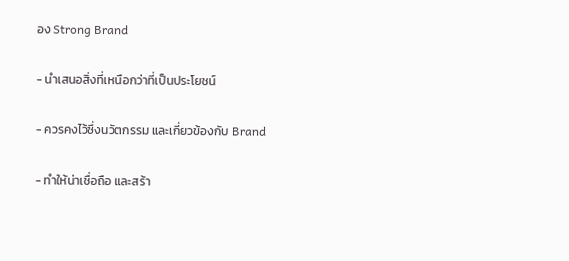อง Strong Brand

- นำเสนอสิ่งที่เหนือกว่าที่เป็นประโยชน์

- ควรคงไว้ซึ่งนวัตกรรม และเกี่ยวข้องกับ Brand

- ทำให้น่าเชื่อถือ และสร้า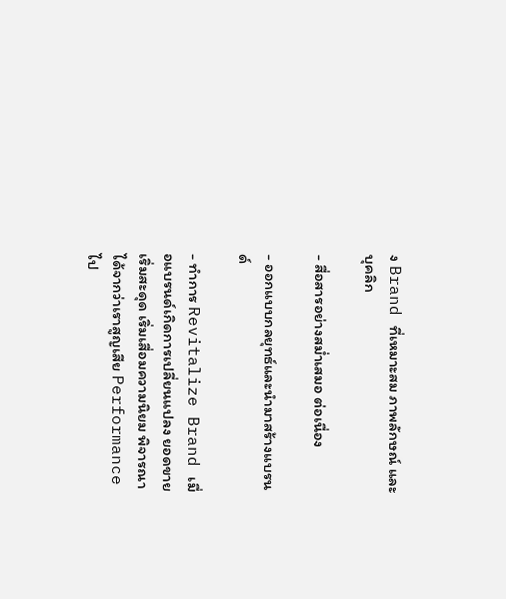ง Brand ที่เหมาะสม ภาพลักษณ์ และบุคลิก

- สื่อสารอย่างสม่ำเสมอ ต่อเนื่อง

- ออกแบบกลยุทธ์และนำมาสร้างแบรนด์

- ทำการ Revitalize Brand เมื่อแบรนด์เกิดการเปลี่ยนแปลง ยอดขายเริ่มสะดุด เริ่มเสื่อมความนิยม พิจารณาได้จากว่าเราสูญเสีย Performance ไป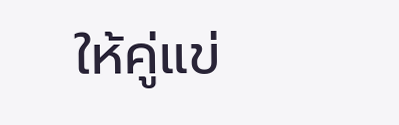ให้คู่แข่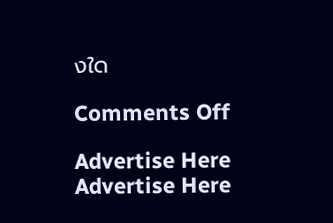งใด

Comments Off

Advertise Here
Advertise Here